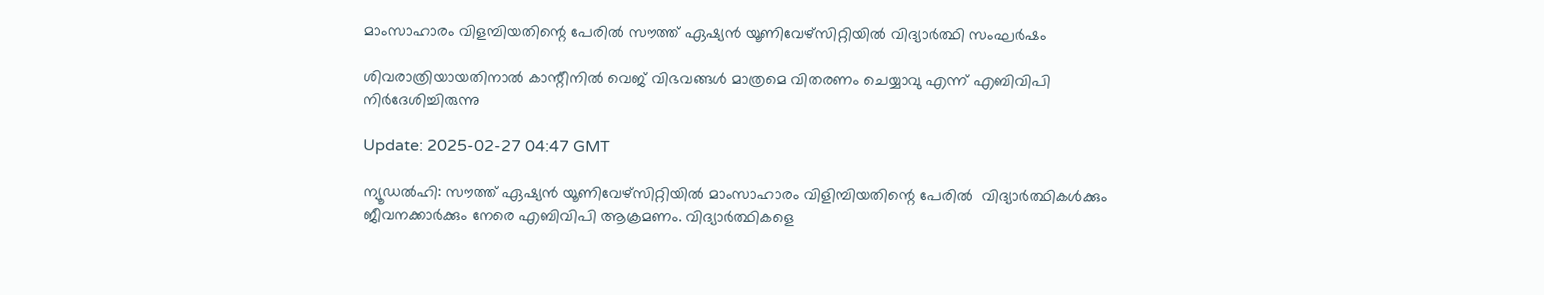മാംസാഹാരം വിളമ്പിയതിന്റെ പേരിൽ സൗത്ത് ഏഷ്യൻ യൂണിവേഴ്സിറ്റിയിൽ വിദ്യാർത്ഥി സംഘർഷം

ശിവരാത്രിയായതിനാൽ കാന്റീനിൽ വെജ് വിഭവങ്ങൾ മാത്രമെ വിതരണം ചെയ്യാവു എന്ന് എബിവിപി നിർദേശിച്ചിരുന്നു

Update: 2025-02-27 04:47 GMT

ന്യൂഡൽഹി: സൗത്ത് ഏഷ്യൻ യൂണിവേഴ്സിറ്റിയിൽ മാംസാഹാരം വിളിമ്പിയതിന്റെ പേരിൽ  വിദ്യാർത്ഥികൾക്കും ജീവനക്കാർക്കും നേരെ എബിവിപി ആക്രമണം. വിദ്യാർത്ഥികളെ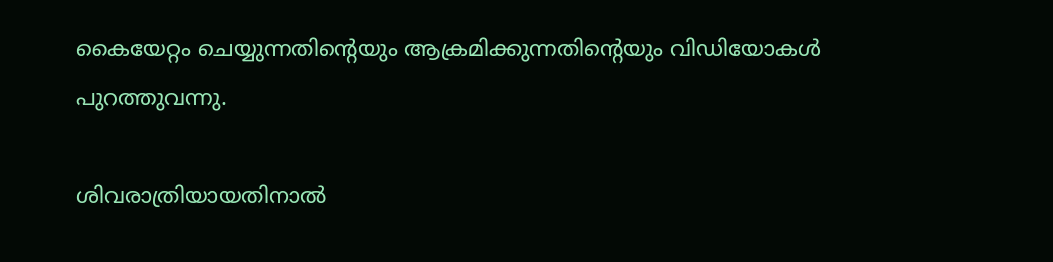കൈയേറ്റം ചെയ്യുന്നതിന്റെയും ആക്രമിക്കുന്നതിന്റെയും വിഡിയോകൾ പുറത്തുവന്നു.

ശിവരാത്രിയായതിനാൽ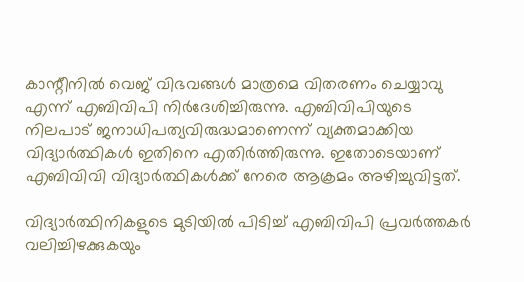കാന്റീനിൽ വെജ് വിഭവങ്ങൾ മാത്രമെ വിതരണം ചെയ്യാവു എന്ന് എബിവിപി നിർദേശിച്ചിരുന്നു. എബിവിപിയുടെ നിലപാട് ജനാധിപത്യവിരുദ്ധമാണെന്ന് വ്യക്തമാക്കിയ വിദ്യാർത്ഥികൾ ഇതിനെ എതിർത്തിരുന്നു. ഇതോടെയാണ് എബിവിവി വിദ്യാർത്ഥികൾക്ക് നേരെ ആക്രമം അഴിച്ചുവിട്ടത്.

വിദ്യാർത്ഥിനികളുടെ മുടിയിൽ പിടിച്ച് എബിവിപി പ്രവർത്തകർ വലിച്ചിഴക്കുകയും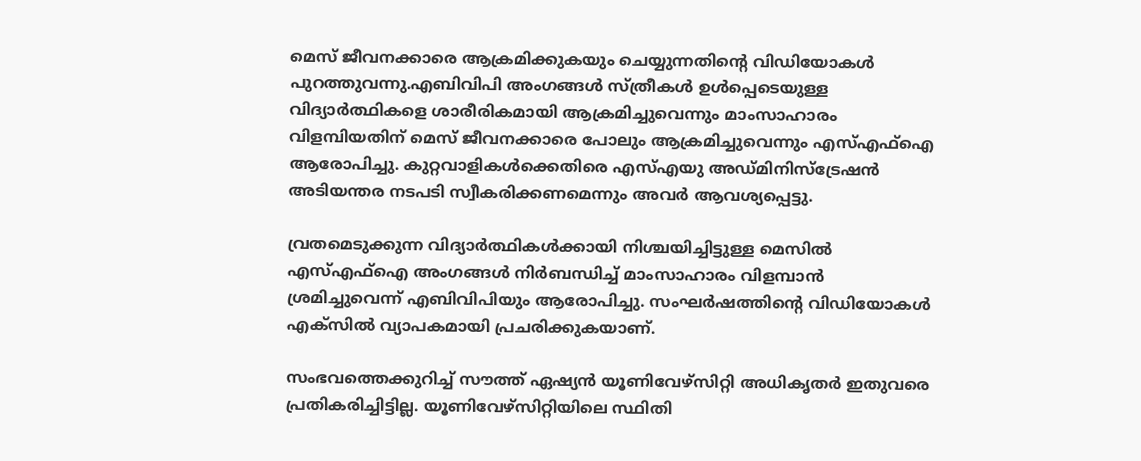മെസ് ജീവനക്കാരെ ആക്രമിക്കുകയും ചെയ്യുന്നതിന്റെ വിഡിയോകൾ പുറത്തുവന്നു.എബിവിപി അംഗങ്ങൾ സ്ത്രീകൾ ഉൾപ്പെടെയുള്ള വിദ്യാർത്ഥികളെ ശാരീരികമായി ആക്രമിച്ചുവെന്നും മാംസാഹാരം വിളമ്പിയതിന് മെസ് ജീവനക്കാരെ പോലും ആക്രമിച്ചുവെന്നും എസ്എഫ്ഐ ആരോപിച്ചു. കുറ്റവാളികൾക്കെതിരെ എസ്എയു അഡ്മിനിസ്ട്രേഷൻ അടിയന്തര നടപടി സ്വീകരിക്കണമെന്നും അവർ ആവശ്യപ്പെട്ടു.

വ്രതമെടുക്കുന്ന വിദ്യാർത്ഥികൾക്കായി നിശ്ചയിച്ചിട്ടുള്ള മെസിൽ എസ്‌എഫ്‌ഐ അംഗങ്ങൾ നിർബന്ധിച്ച് മാംസാഹാരം വിളമ്പാൻ ശ്രമിച്ചുവെന്ന് എബിവിപിയും ആരോപിച്ചു. സംഘർഷത്തിന്റെ വിഡിയോകൾ എക്സിൽ വ്യാപകമായി പ്രചരിക്കുകയാണ്.

സംഭവത്തെക്കുറിച്ച് സൗത്ത് ഏഷ്യൻ യൂണിവേഴ്സിറ്റി അധികൃതർ ഇതുവരെ പ്രതികരിച്ചിട്ടില്ല. യൂണിവേഴ്സിറ്റിയിലെ സ്ഥിതി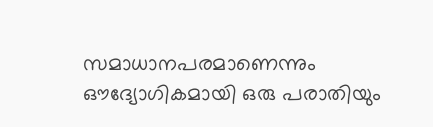സമാധാനപരമാണെന്നും ഔദ്യോഗികമായി ഒരു പരാതിയും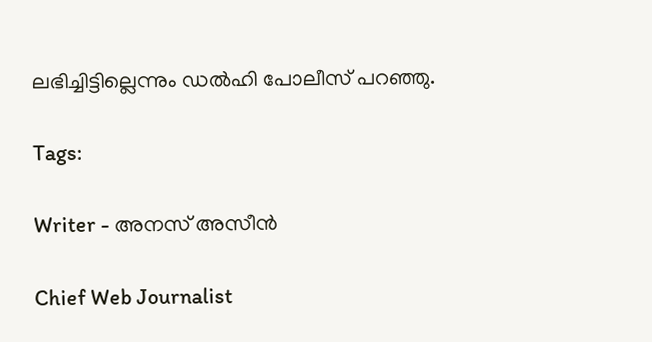ലഭിച്ചിട്ടില്ലെന്നും ഡൽഹി പോലീസ് പറഞ്ഞു.

Tags:

Writer - അനസ് അസീന്‍

Chief Web Journalist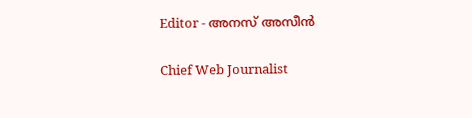Editor - അനസ് അസീന്‍

Chief Web Journalist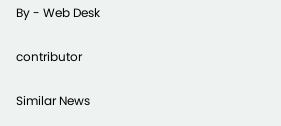By - Web Desk

contributor

Similar News